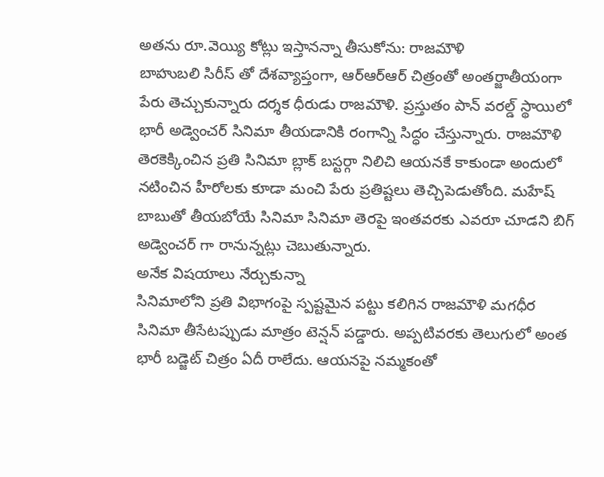అతను రూ.వెయ్యి కోట్లు ఇస్తానన్నా తీసుకోను: రాజమౌళి
బాహుబలి సిరీస్ తో దేశవ్యాప్తంగా, ఆర్ఆర్ఆర్ చిత్రంతో అంతర్జాతీయంగా పేరు తెచ్చుకున్నారు దర్శక ధీరుడు రాజమౌళి. ప్రస్తుతం పాన్ వరల్డ్ స్థాయిలో భారీ అడ్వెంచర్ సినిమా తీయడానికి రంగాన్ని సిద్ధం చేస్తున్నారు. రాజమౌళి తెరకెక్కించిన ప్రతి సినిమా బ్లాక్ బస్టర్గా నిలిచి ఆయనకే కాకుండా అందులో నటించిన హీరోలకు కూడా మంచి పేరు ప్రతిష్టలు తెచ్చిపెడుతోంది. మహేష్ బాబుతో తీయబోయే సినిమా సినిమా తెరపై ఇంతవరకు ఎవరూ చూడని బిగ్ అడ్వెంచర్ గా రానున్నట్లు చెబుతున్నారు.
అనేక విషయాలు నేర్చుకున్నా
సినిమాలోని ప్రతి విభాగంపై స్పష్టమైన పట్టు కలిగిన రాజమౌళి మగధీర సినిమా తీసేటప్పుడు మాత్రం టెన్షన్ పడ్డారు. అప్పటివరకు తెలుగులో అంత భారీ బడ్జెట్ చిత్రం ఏదీ రాలేదు. ఆయనపై నమ్మకంతో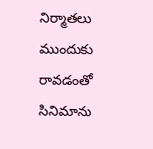నిర్మాతలు ముందుకు రావడంతో సినిమాను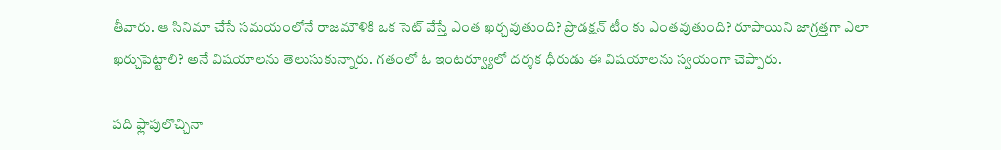తీవారు. ఆ సినిమా చేసే సమయంలోనే రాజమౌళికి ఒక సెట్ వేస్తే ఎంత ఖర్చవుతుంది? ప్రొడక్షన్ టీం కు ఎంతవుతుంది? రూపాయిని జాగ్రత్తగా ఎలా ఖర్చుపెట్టాలి? అనే విషయాలను తెలుసుకున్నారు. గతంలో ఓ ఇంటర్వ్యూలో దర్శక ధీరుడు ఈ విషయాలను స్వయంగా చెప్పారు.

పది ఫ్లాపులొచ్చినా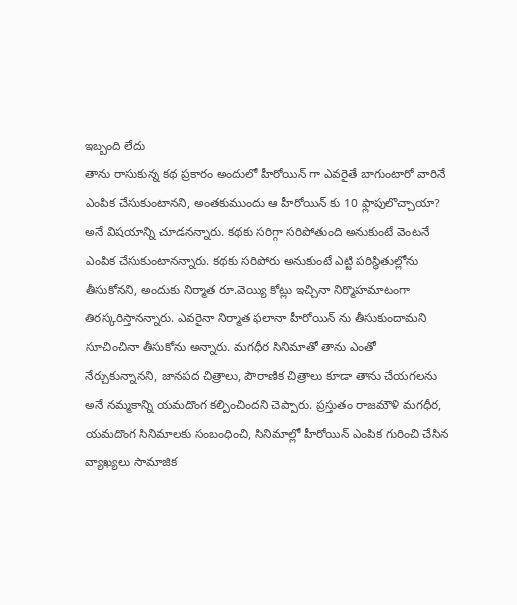ఇబ్బంది లేదు
తాను రాసుకున్న కథ ప్రకారం అందులో హీరోయిన్ గా ఎవరైతే బాగుంటారో వారినే ఎంపిక చేసుకుంటానని, అంతకుముందు ఆ హీరోయిన్ కు 10 ఫ్లాపులొచ్చాయా? అనే విషయాన్ని చూడనన్నారు. కథకు సరిగ్గా సరిపోతుంది అనుకుంటే వెంటనే ఎంపిక చేసుకుంటానన్నారు. కథకు సరిపోరు అనుకుంటే ఎట్టి పరిస్థితుల్లోను తీసుకోనని, అందుకు నిర్మాత రూ.వెయ్యి కోట్లు ఇచ్చినా నిర్మొహమాటంగా తిరస్కరిస్తానన్నారు. ఎవరైనా నిర్మాత ఫలానా హీరోయిన్ ను తీసుకుందామని సూచించినా తీసుకోను అన్నారు. మగధీర సినిమాతో తాను ఎంతో నేర్చుకున్నానని, జానపద చిత్రాలు, పౌరాణిక చిత్రాలు కూడా తాను చేయగలను అనే నమ్మకాన్ని యమదొంగ కల్పించిందని చెప్పారు. ప్రస్తుతం రాజమౌళి మగధీర, యమదొంగ సినిమాలకు సంబంధించి, సినిమాల్లో హీరోయిన్ ఎంపిక గురించి చేసిన వ్యాఖ్యలు సామాజిక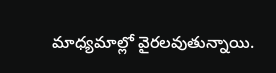మాధ్యమాల్లో వైరలవుతున్నాయి.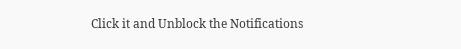Click it and Unblock the Notifications